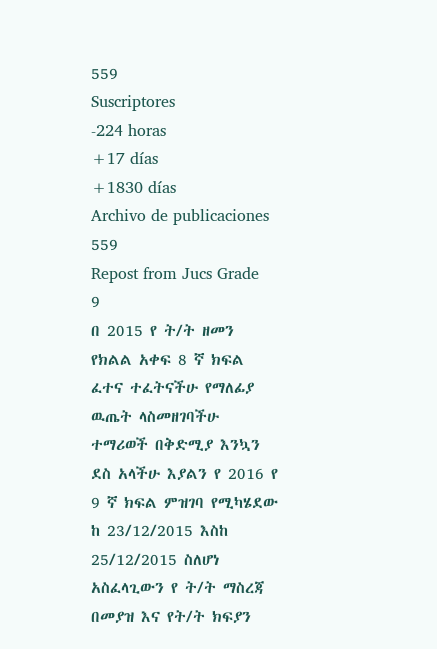559
Suscriptores
-224 horas
+17 días
+1830 días
Archivo de publicaciones
559
Repost from Jucs Grade 9
በ 2015 የ ት/ት ዘመን የክልል አቀፍ 8 ኛ ክፍል ፈተና ተፈትናችሁ የማለፊያ ዉጤት ላስመዘገባችሁ ተማሪወች በቅድሚያ እንኳን ደስ አላችሁ እያልን የ 2016 የ 9 ኛ ክፍል ምዝገባ የሚካሄደው ከ 23/12/2015 እስከ 25/12/2015 ስለሆነ አስፈላጊውን የ ት/ት ማስረጃ በመያዝ እና የት/ት ክፍያን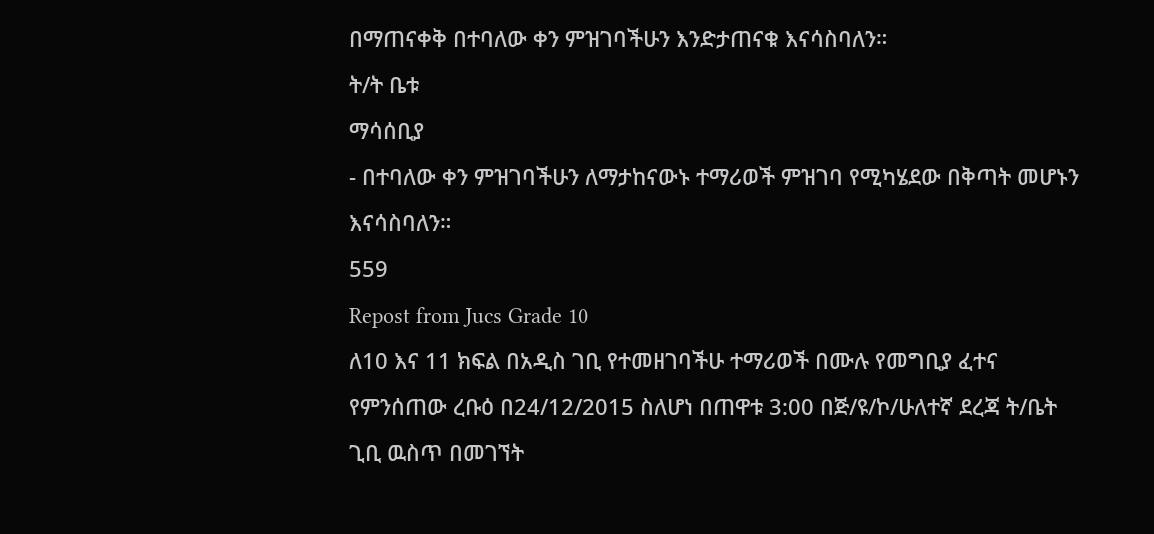በማጠናቀቅ በተባለው ቀን ምዝገባችሁን እንድታጠናቁ እናሳስባለን።
ት/ት ቤቱ
ማሳሰቢያ
- በተባለው ቀን ምዝገባችሁን ለማታከናውኑ ተማሪወች ምዝገባ የሚካሄደው በቅጣት መሆኑን እናሳስባለን።
559
Repost from Jucs Grade 10
ለ10 እና 11 ክፍል በአዲስ ገቢ የተመዘገባችሁ ተማሪወች በሙሉ የመግቢያ ፈተና የምንሰጠው ረቡዕ በ24/12/2015 ስለሆነ በጠዋቱ 3:00 በጅ/ዩ/ኮ/ሁለተኛ ደረጃ ት/ቤት ጊቢ ዉስጥ በመገኘት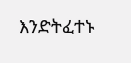እንድትፈተኑ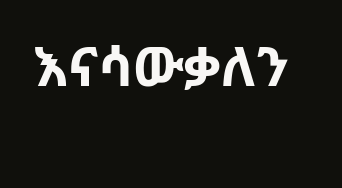እናሳውቃለን